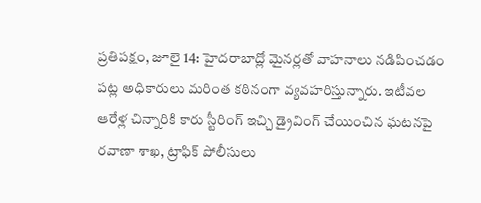ప్రతిపక్షం, జూలై 14: హైదరాబాద్లో మైనర్లతో వాహనాలు నడిపించడం పట్ల అధికారులు మరింత కఠినంగా వ్యవహరిస్తున్నారు. ఇటీవల ఆరేళ్ల చిన్నారికి కారు స్టీరింగ్ ఇచ్చి డ్రైవింగ్ చేయించిన ఘటనపై రవాణా శాఖ, ట్రాఫిక్ పోలీసులు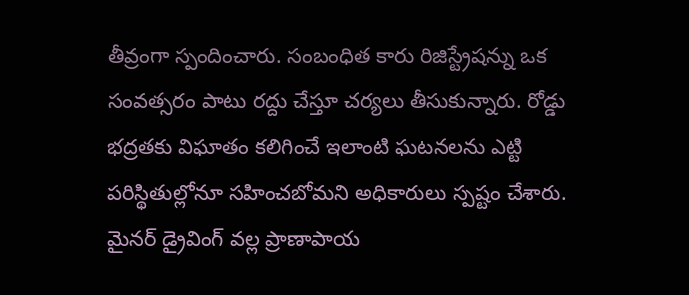తీవ్రంగా స్పందించారు. సంబంధిత కారు రిజిస్ట్రేషన్ను ఒక సంవత్సరం పాటు రద్దు చేస్తూ చర్యలు తీసుకున్నారు. రోడ్డు భద్రతకు విఘాతం కలిగించే ఇలాంటి ఘటనలను ఎట్టి పరిస్థితుల్లోనూ సహించబోమని అధికారులు స్పష్టం చేశారు.
మైనర్ డ్రైవింగ్ వల్ల ప్రాణాపాయ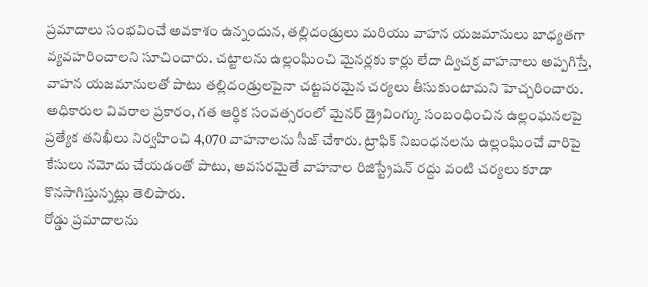ప్రమాదాలు సంభవించే అవకాశం ఉన్నందున, తల్లిదండ్రులు మరియు వాహన యజమానులు బాధ్యతగా వ్యవహరించాలని సూచించారు. చట్టాలను ఉల్లంఘించి మైనర్లకు కార్లు లేదా ద్విచక్ర వాహనాలు అప్పగిస్తే, వాహన యజమానులతో పాటు తల్లిదండ్రులపైనా చట్టపరమైన చర్యలు తీసుకుంటామని హెచ్చరించారు.
అధికారుల వివరాల ప్రకారం, గత ఆర్థిక సంవత్సరంలో మైనర్ డ్రైవింగ్కు సంబంధించిన ఉల్లంఘనలపై ప్రత్యేక తనిఖీలు నిర్వహించి 4,070 వాహనాలను సీజ్ చేశారు. ట్రాఫిక్ నిబంధనలను ఉల్లంఘించే వారిపై కేసులు నమోదు చేయడంతో పాటు, అవసరమైతే వాహనాల రిజిస్ట్రేషన్ రద్దు వంటి చర్యలు కూడా కొనసాగిస్తున్నట్లు తెలిపారు.
రోడ్డు ప్రమాదాలను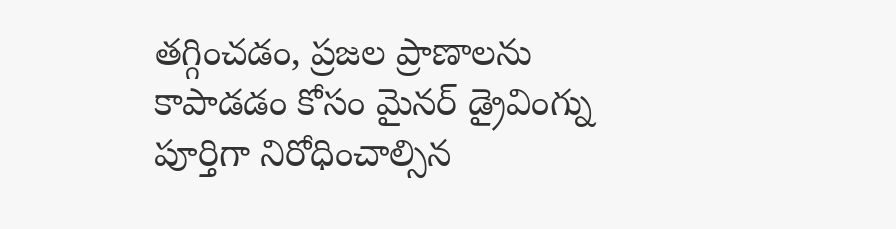తగ్గించడం, ప్రజల ప్రాణాలను కాపాడడం కోసం మైనర్ డ్రైవింగ్ను పూర్తిగా నిరోధించాల్సిన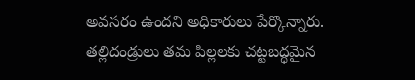అవసరం ఉందని అధికారులు పేర్కొన్నారు. తల్లిదండ్రులు తమ పిల్లలకు చట్టబద్ధమైన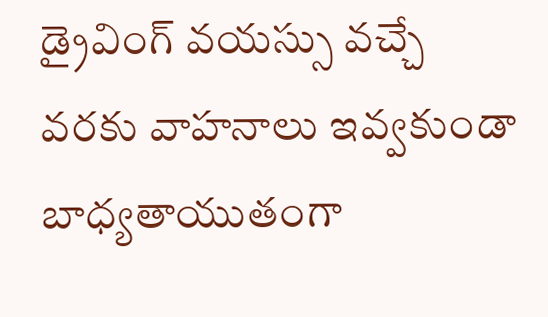డ్రైవింగ్ వయస్సు వచ్చే వరకు వాహనాలు ఇవ్వకుండా బాధ్యతాయుతంగా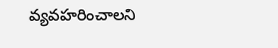వ్యవహరించాలని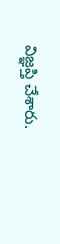విజ్ఞప్తి చేశారు.